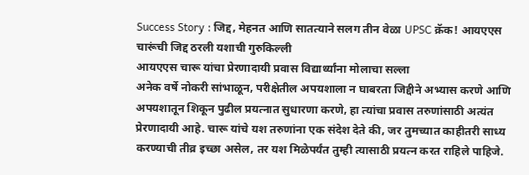Success Story : जिद्द, मेहनत आणि सातत्याने सलग तीन वेळा UPSC क्रॅक! आयएएस चारूंची जिद्द ठरली यशाची गुरुकिल्ली
आयएएस चारू यांचा प्रेरणादायी प्रवास विद्यार्थ्यांना मोलाचा सल्ला
अनेक वर्षे नोकरी सांभाळून, परीक्षेतील अपयशाला न घाबरता जिद्दीने अभ्यास करणे आणि अपयशातून शिकून पुढील प्रयत्नात सुधारणा करणे, हा त्यांचा प्रवास तरुणांसाठी अत्यंत प्रेरणादायी आहे. चारू यांचे यश तरुणांना एक संदेश देते की, जर तुमच्यात काहीतरी साध्य करण्याची तीव्र इच्छा असेल, तर यश मिळेपर्यंत तुम्ही त्यासाठी प्रयत्न करत राहिले पाहिजे.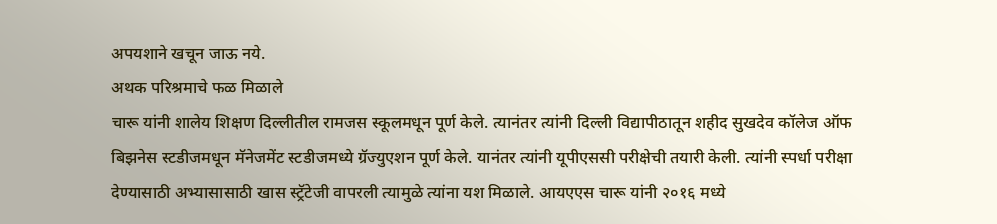अपयशाने खचून जाऊ नये.
अथक परिश्रमाचे फळ मिळाले
चारू यांनी शालेय शिक्षण दिल्लीतील रामजस स्कूलमधून पूर्ण केले. त्यानंतर त्यांनी दिल्ली विद्यापीठातून शहीद सुखदेव कॉलेज ऑफ बिझनेस स्टडीजमधून मॅनेजमेंट स्टडीजमध्ये ग्रॅज्युएशन पूर्ण केले. यानंतर त्यांनी यूपीएससी परीक्षेची तयारी केली. त्यांनी स्पर्धा परीक्षा देण्यासाठी अभ्यासासाठी खास स्ट्रॅटेजी वापरली त्यामुळे त्यांना यश मिळाले. आयएएस चारू यांनी २०१६ मध्ये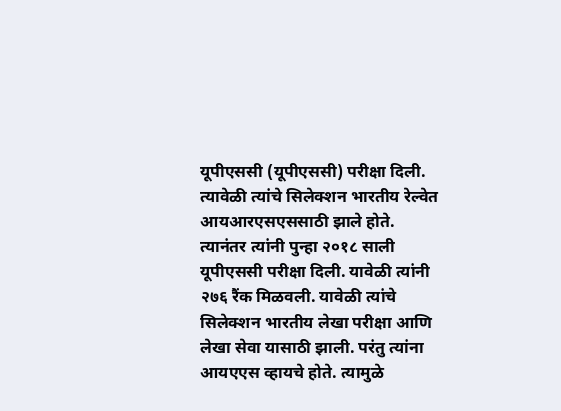यूपीएससी (यूपीएससी) परीक्षा दिली. त्यावेळी त्यांचे सिलेक्शन भारतीय रेल्वेत आयआरएसएससाठी झाले होते. त्यानंतर त्यांनी पुन्हा २०१८ साली यूपीएससी परीक्षा दिली. यावेळी त्यांनी २७६ रैंक मिळवली. यावेळी त्यांचे सिलेक्शन भारतीय लेखा परीक्षा आणि लेखा सेवा यासाठी झाली. परंतु त्यांना आयएएस व्हायचे होते. त्यामुळे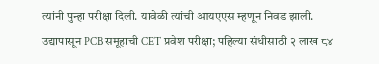त्यांनी पुन्हा परीक्षा दिली. यावेळी त्यांची आयएएस म्हणून निवड झाली.
उद्यापासून PCB समूहाची CET प्रवेश परीक्षा; पहिल्या संधीसाठी २ लाख ८४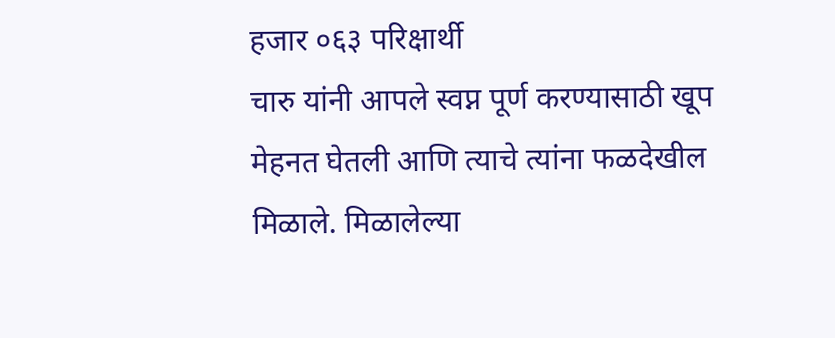हजार ०६३ परिक्षार्थी
चारु यांनी आपले स्वप्न पूर्ण करण्यासाठी खूप मेहनत घेतली आणि त्याचे त्यांना फळदेखील मिळाले. मिळालेल्या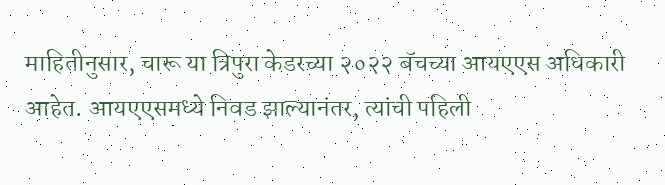माहितीनुसार, चारू या त्रिपुरा केडरच्या २०२२ बॅचच्या आयएएस अधिकारी आहेत. आयएएसमध्ये निवड झाल्यानंतर, त्यांची पहिली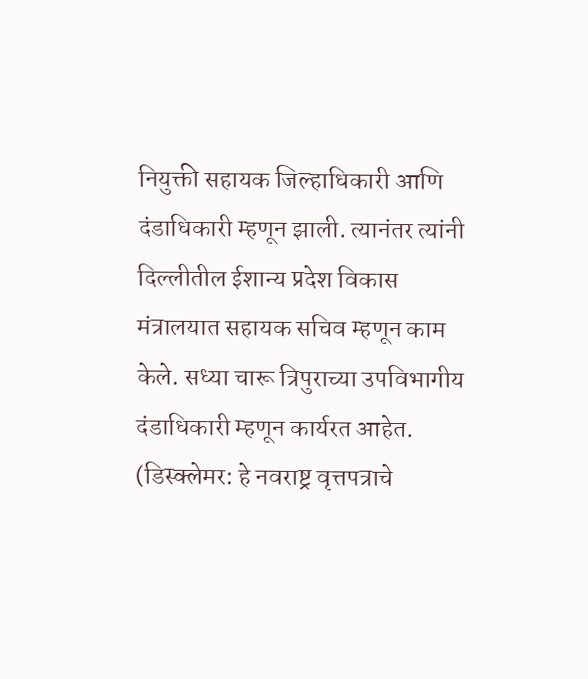नियुक्ती सहायक जिल्हाधिकारी आणि दंडाधिकारी म्हणून झाली. त्यानंतर त्यांनी दिल्लीतील ईशान्य प्रदेश विकास मंत्रालयात सहायक सचिव म्हणून काम केले. सध्या चारू त्रिपुराच्या उपविभागीय दंडाधिकारी म्हणून कार्यरत आहेत.
(डिस्क्लेमर: हे नवराष्ट्र वृत्तपत्राचे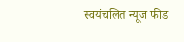स्वयंचलित न्यूज फीड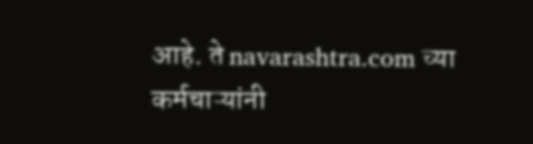आहे. ते navarashtra.com च्या कर्मचाऱ्यांनी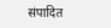संपादित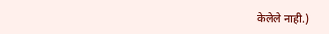केलेले नाही.)